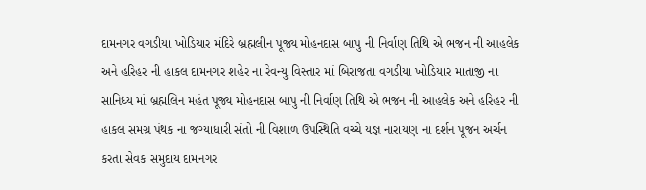દામનગર વગડીયા ખોડિયાર મંદિરે બ્રહ્મલીન પૂજ્ય મોહનદાસ બાપુ ની નિર્વાણ તિથિ એ ભજન ની આહલેક અને હરિહર ની હાકલ દામનગર શહેર ના રેવન્યુ વિસ્તાર માં બિરાજતા વગડીયા ખોડિયાર માતાજી ના સાનિધ્ય માં બ્રહ્મલિન મહંત પૂજ્ય મોહનદાસ બાપુ ની નિર્વાણ તિથિ એ ભજન ની આહલેક અને હરિહર ની હાકલ સમગ્ર પંથક ના જગ્યાધારી સંતો ની વિશાળ ઉપસ્થિતિ વચ્ચે યજ્ઞ નારાયણ ના દર્શન પૂજન અર્ચન કરતા સેવક સમુદાય દામનગર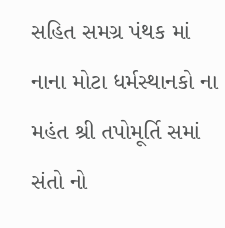સહિત સમગ્ર પંથક માં નાના મોટા ધર્મસ્થાનકો ના મહંત શ્રી તપોમૂર્તિ સમાં સંતો નો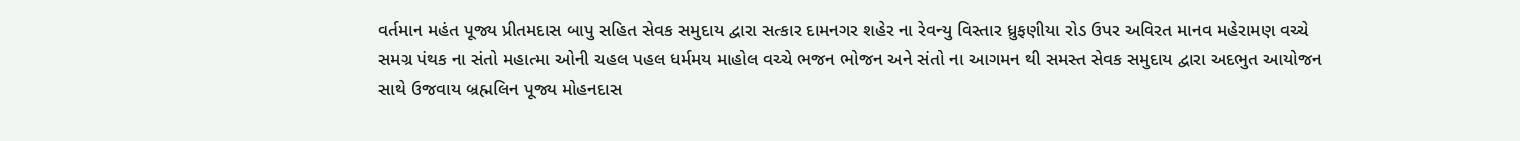વર્તમાન મહંત પૂજ્ય પ્રીતમદાસ બાપુ સહિત સેવક સમુદાય દ્વારા સત્કાર દામનગર શહેર ના રેવન્યુ વિસ્તાર ધ્રુફણીયા રોડ ઉપર અવિરત માનવ મહેરામણ વચ્ચે સમગ્ર પંથક ના સંતો મહાત્મા ઓની ચહલ પહલ ધર્મમય માહોલ વચ્ચે ભજન ભોજન અને સંતો ના આગમન થી સમસ્ત સેવક સમુદાય દ્વારા અદભુત આયોજન સાથે ઉજવાય બ્રહ્મલિન પૂજ્ય મોહનદાસ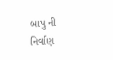બાપુ ની નિર્વાણ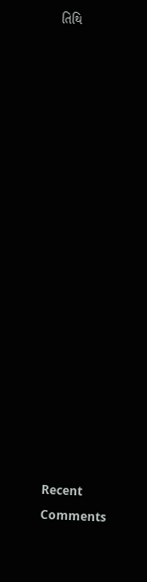તિથિ


















Recent Comments